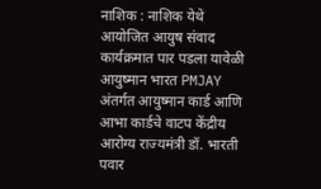नाशिक : नाशिक येथे आयोजित आयुष संवाद कार्यक्रमात पार पडला यावेळी आयुष्मान भारत PMJAY अंतर्गत आयुष्मान कार्ड आणि आभा कार्डचे वाटप केंद्रीय आरोग्य राज्यमंत्री डॉ. भारती पवार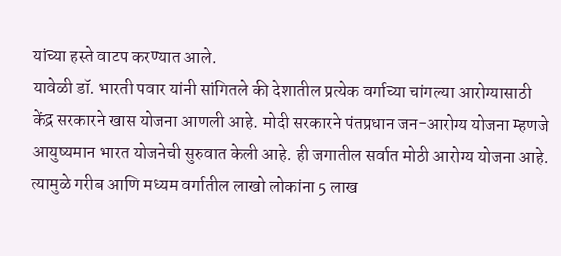यांच्या हस्ते वाटप करण्यात आले.
यावेळी डॉ. भारती पवार यांनी सांगितले की देशातील प्रत्येक वर्गाच्या चांगल्या आरोग्यासाठी केंद्र सरकारने खास योजना आणली आहे. मोदी सरकारने पंतप्रधान जन-आरोग्य योजना म्हणजे आयुष्यमान भारत योजनेची सुरुवात केली आहे. ही जगातील सर्वात मोठी आरोग्य योजना आहे. त्यामुळे गरीब आणि मध्यम वर्गातील लाखो लोकांना 5 लाख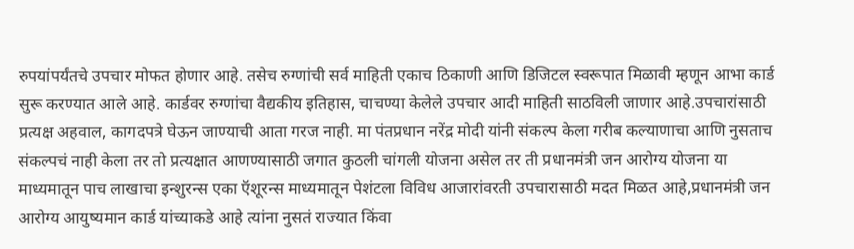रुपयांपर्यंतचे उपचार मोफत होणार आहे. तसेच रुग्णांची सर्व माहिती एकाच ठिकाणी आणि डिजिटल स्वरूपात मिळावी म्हणून आभा कार्ड सुरू करण्यात आले आहे. कार्डवर रुग्णांचा वैद्यकीय इतिहास, चाचण्या केलेले उपचार आदी माहिती साठविली जाणार आहे.उपचारांसाठी प्रत्यक्ष अहवाल, कागदपत्रे घेऊन जाण्याची आता गरज नाही. मा पंतप्रधान नरेंद्र मोदी यांनी संकल्प केला गरीब कल्याणाचा आणि नुसताच संकल्पचं नाही केला तर तो प्रत्यक्षात आणण्यासाठी जगात कुठली चांगली योजना असेल तर ती प्रधानमंत्री जन आरोग्य योजना या माध्यमातून पाच लाखाचा इन्शुरन्स एका ऍशूरन्स माध्यमातून पेशंटला विविध आजारांवरती उपचारासाठी मदत मिळत आहे,प्रधानमंत्री जन आरोग्य आयुष्यमान कार्ड यांच्याकडे आहे त्यांना नुसतं राज्यात किंवा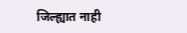जिल्ह्यात नाही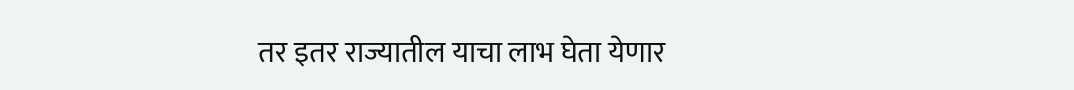तर इतर राज्यातील याचा लाभ घेता येणार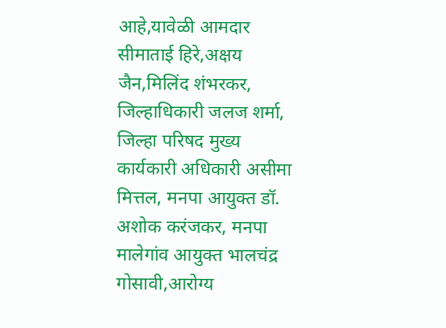आहे,यावेळी आमदार सीमाताई हिरे,अक्षय जैन,मिलिंद शंभरकर, जिल्हाधिकारी जलज शर्मा, जिल्हा परिषद मुख्य कार्यकारी अधिकारी असीमा मित्तल, मनपा आयुक्त डॉ. अशोक करंजकर, मनपा मालेगांव आयुक्त भालचंद्र गोसावी,आरोग्य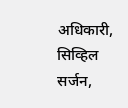अधिकारी, सिव्हिल सर्जन,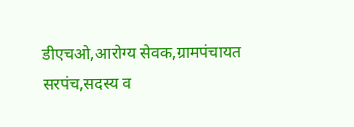डीएचओ,आरोग्य सेवक,ग्रामपंचायत सरपंच,सदस्य व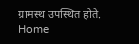ग्रामस्थ उपस्थित होते.
Home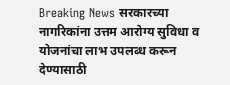Breaking News सरकारच्या नागरिकांना उत्तम आरोग्य सुविधा व योजनांचा लाभ उपलब्ध करून देण्यासाठी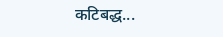कटिबद्ध...